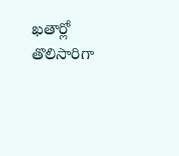ఖతార్లో తొలిసారిగా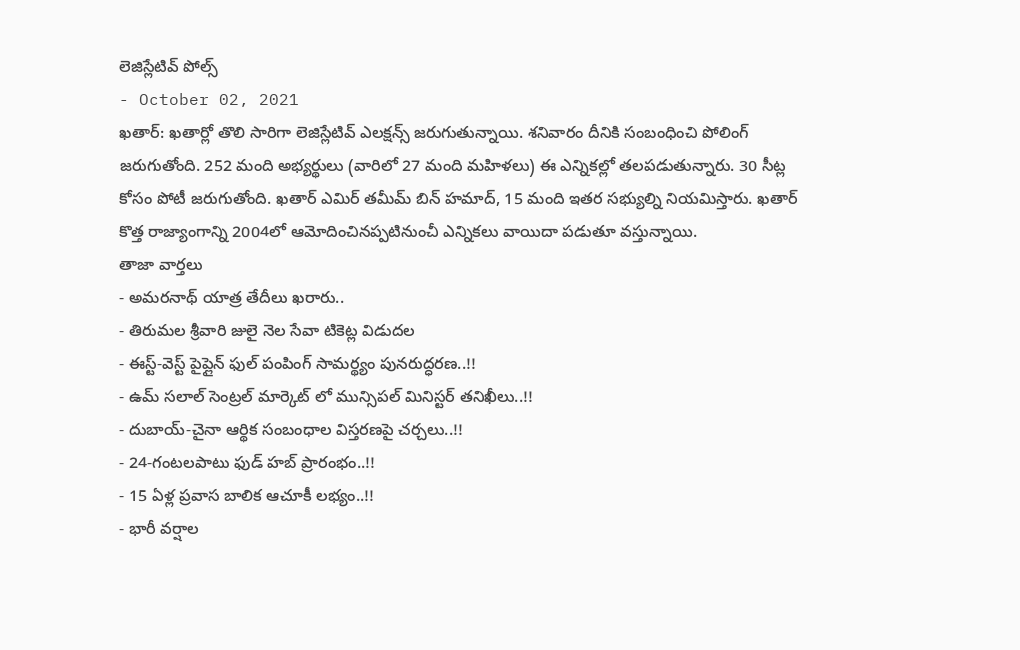లెజిస్లేటివ్ పోల్స్
- October 02, 2021
ఖతార్: ఖతార్లో తొలి సారిగా లెజిస్లేటివ్ ఎలక్షన్స్ జరుగుతున్నాయి. శనివారం దీనికి సంబంధించి పోలింగ్ జరుగుతోంది. 252 మంది అభ్యర్థులు (వారిలో 27 మంది మహిళలు) ఈ ఎన్నికల్లో తలపడుతున్నారు. 30 సీట్ల కోసం పోటీ జరుగుతోంది. ఖతార్ ఎమిర్ తమీమ్ బిన్ హమాద్, 15 మంది ఇతర సభ్యుల్ని నియమిస్తారు. ఖతార్ కొత్త రాజ్యాంగాన్ని 2004లో ఆమోదించినప్పటినుంచీ ఎన్నికలు వాయిదా పడుతూ వస్తున్నాయి.
తాజా వార్తలు
- అమరనాథ్ యాత్ర తేదీలు ఖరారు..
- తిరుమల శ్రీవారి జులై నెల సేవా టికెట్ల విడుదల
- ఈస్ట్-వెస్ట్ పైప్లైన్ ఫుల్ పంపింగ్ సామర్థ్యం పునరుద్ధరణ..!!
- ఉమ్ సలాల్ సెంట్రల్ మార్కెట్ లో మున్సిపల్ మినిస్టర్ తనిఖీలు..!!
- దుబాయ్-చైనా ఆర్థిక సంబంధాల విస్తరణపై చర్చలు..!!
- 24-గంటలపాటు ఫుడ్ హబ్ ప్రారంభం..!!
- 15 ఏళ్ల ప్రవాస బాలిక ఆచూకీ లభ్యం..!!
- భారీ వర్షాల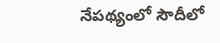నేపథ్యంలో సౌదీలో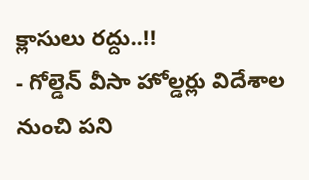క్లాసులు రద్దు..!!
- గోల్డెన్ వీసా హోల్డర్లు విదేశాల నుంచి పని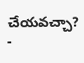చేయవచ్చా?
-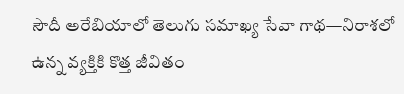సౌదీ అరేబియాలో తెలుగు సమాఖ్య సేవా గాథ—నిరాశలో ఉన్న వ్యక్తికి కొత్త జీవితం